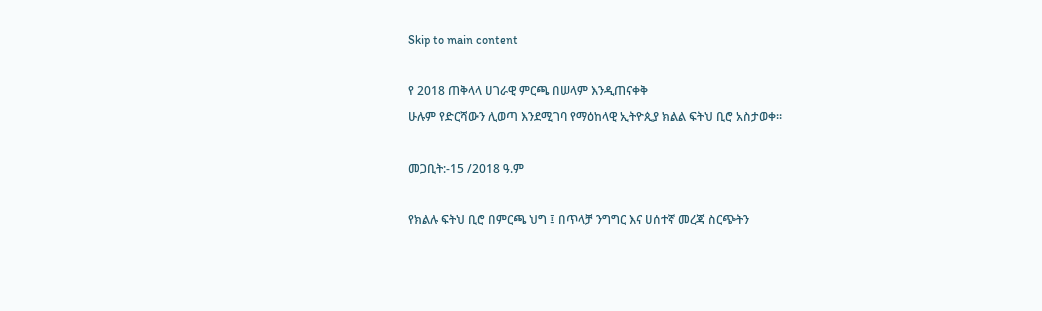Skip to main content

የ 2018 ጠቅላላ ሀገራዊ ምርጫ በሠላም እንዲጠናቀቅ
ሁሉም የድርሻውን ሊወጣ እንደሚገባ የማዕከላዊ ኢትዮጲያ ክልል ፍትህ ቢሮ አስታወቀ።

መጋቢት:-15 /2018 ዓ.ም

የክልሉ ፍትህ ቢሮ በምርጫ ህግ ፤ በጥላቻ ንግግር እና ሀሰተኛ መረጃ ስርጭትን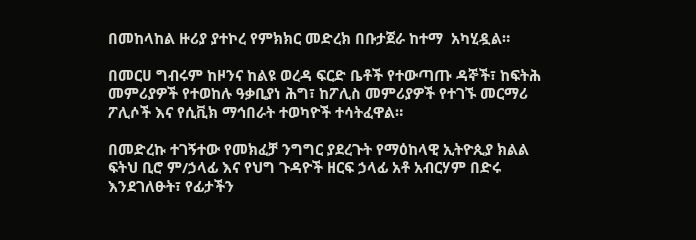በመከላከል ዙሪያ ያተኮረ የምክክር መድረክ በቡታጀራ ከተማ  አካሂዷል።

በመርሀ ግብሩም ከዞንና ከልዩ ወረዳ ፍርድ ቤቶች የተውጣጡ ዳኞች፣ ከፍትሕ መምሪያዎች የተወከሉ ዓቃቢያነ ሕግ፣ ከፖሊስ መምሪያዎች የተገኙ መርማሪ ፖሊሶች እና የሲቪክ ማኅበራት ተወካዮች ተሳትፈዋል።

በመድረኩ ተገኝተው የመክፈቻ ንግግር ያደረጉት የማዕከላዊ ኢትዮጲያ ክልል ፍትህ ቢሮ ም/ኃላፊ እና የህግ ጉዳዮች ዘርፍ ኃላፊ አቶ አብርሃም በድሩ እንደገለፁት፣ የፊታችን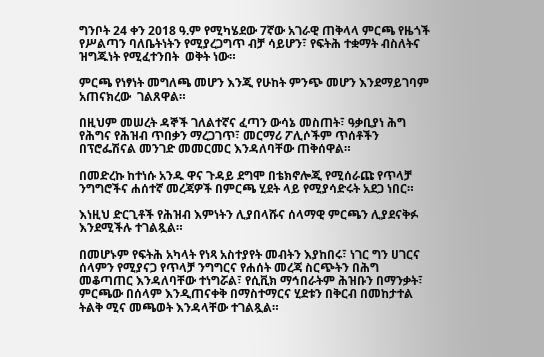ግንቦት 24 ቀን 2018 ዓ.ም የሚካሄደው 7ኛው አገራዊ ጠቅላላ ምርጫ የዜጎች የሥልጣን ባለቤትነትን የሚያረጋግጥ ብቻ ሳይሆን፣ የፍትሕ ተቋማት ብስለትና ዝግጁነት የሚፈተንበት  ወቅት ነው።

ምርጫ የነፃነት መግለጫ መሆን እንጂ የሁከት ምንጭ መሆን እንደማይገባም አጠናክረው  ገልጸዋል።

በዚህም መሠረት ዳኞች ገለልተኛና ፈጣን ውሳኔ መስጠት፣ ዓቃቢያነ ሕግ የሕግና የሕዝብ ጥበቃን ማረጋገጥ፣ መርማሪ ፖሊሶችም ጥሰቶችን በፕሮፌሽናል መንገድ መመርመር እንዳለባቸው ጠቅሰዋል።

በመድረኩ ከተነሱ አንዱ ዋና ጉዳይ ደግሞ በቴክኖሎጂ የሚሰራጩ የጥላቻ ንግግሮችና ሐሰተኛ መረጃዎች በምርጫ ሂደት ላይ የሚያሳድሩት አደጋ ነበር።

እነዚህ ድርጊቶች የሕዝብ እምነትን ሊያበላሹና ሰላማዊ ምርጫን ሊያደናቅፉ እንደሚችሉ ተገልጿል።

በመሆኑም የፍትሕ አካላት የነጻ አስተያየት መብትን እያከበሩ፣ ነገር ግን ሀገርና ሰላምን የሚያናጋ የጥላቻ ንግግርና የሐሰት መረጃ ስርጭትን በሕግ መቆጣጠር እንዳለባቸው ተነግሯል፣ የሲቪክ ማኅበራትም ሕዝቡን በማንቃት፣ ምርጫው በሰላም እንዲጠናቀቅ በማስተማርና ሂደቱን በቅርብ በመከታተል ትልቅ ሚና መጫወት እንዳላቸው ተገልጿል።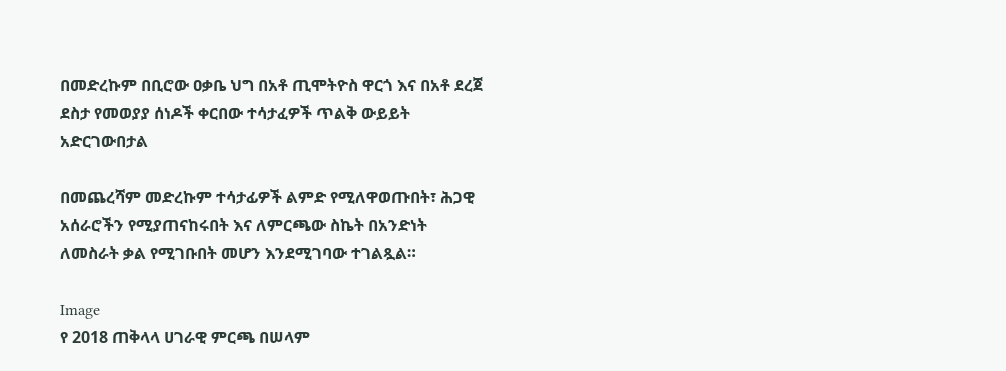በመድረኩም በቢሮው ዐቃቤ ህግ በአቶ ጢሞትዮስ ዋርጎ እና በአቶ ደረጀ ደስታ የመወያያ ሰነዶች ቀርበው ተሳታፈዎች ጥልቅ ውይይት አድርገውበታል

በመጨረሻም መድረኩም ተሳታፊዎች ልምድ የሚለዋወጡበት፣ ሕጋዊ አሰራሮችን የሚያጠናከሩበት እና ለምርጫው ስኬት በአንድነት ለመስራት ቃል የሚገቡበት መሆን እንደሚገባው ተገልጿል።

Image
የ 2018 ጠቅላላ ሀገራዊ ምርጫ በሠላም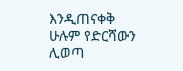እንዲጠናቀቅ ሁሉም የድርሻውን ሊወጣ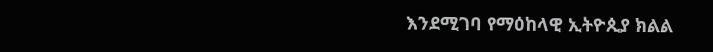እንደሚገባ የማዕከላዊ ኢትዮጲያ ክልል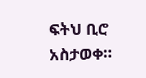ፍትህ ቢሮ አስታወቀ።